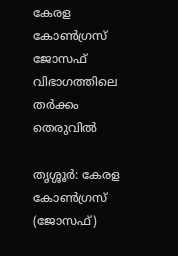കേരള കോണ്‍ഗ്രസ് ജോസഫ് വിഭാഗത്തിലെ തര്‍ക്കം തെരുവില്‍

തൃശ്ശൂര്‍: കേരള കോണ്‍ഗ്രസ് (ജോസഫ്)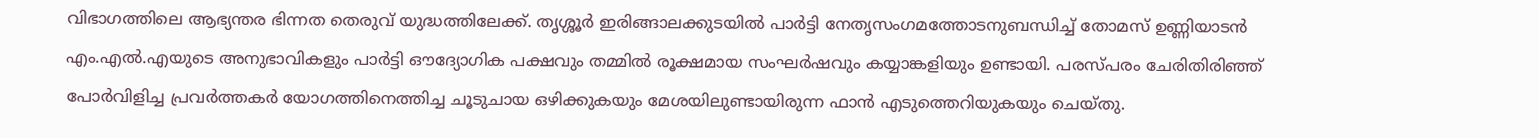വിഭാഗത്തിലെ ആഭ്യന്തര ഭിന്നത തെരുവ് യുദ്ധത്തിലേക്ക്. തൃശ്ശൂര്‍ ഇരിങ്ങാലക്കുടയില്‍ പാര്‍ട്ടി നേതൃസംഗമത്തോടനുബന്ധിച്ച് തോമസ് ഉണ്ണിയാടന്‍ എം.എല്‍.എയുടെ അനുഭാവികളും പാര്‍ട്ടി ഔദ്യോഗിക പക്ഷവും തമ്മില്‍ രൂക്ഷമായ സംഘര്‍ഷവും കയ്യാങ്കളിയും ഉണ്ടായി. പരസ്പരം ചേരിതിരിഞ്ഞ് പോര്‍വിളിച്ച പ്രവര്‍ത്തകര്‍ യോഗത്തിനെത്തിച്ച ചൂടുചായ ഒഴിക്കുകയും മേശയിലുണ്ടായിരുന്ന ഫാന്‍ എടുത്തെറിയുകയും ചെയ്തു.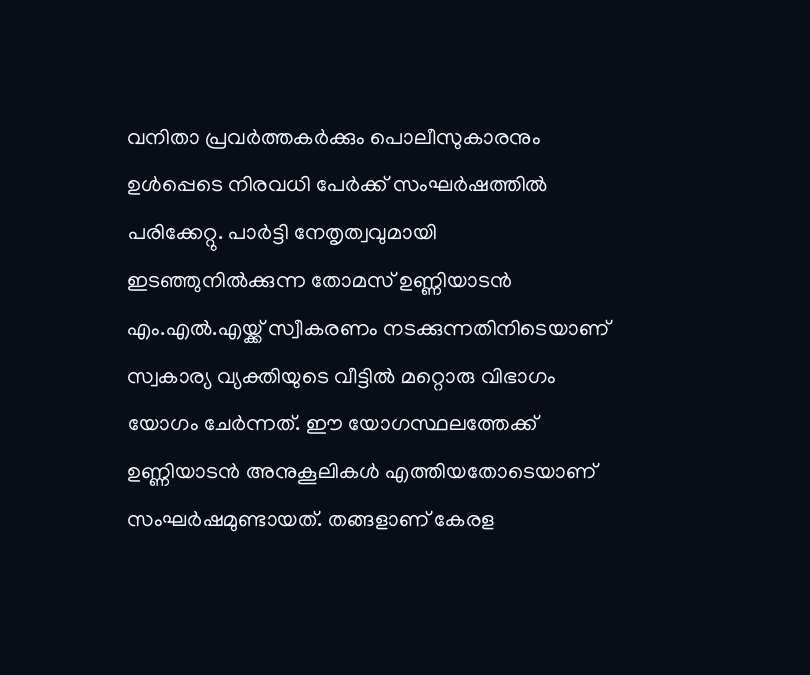വനിതാ പ്രവര്‍ത്തകര്‍ക്കും പൊലീസുകാരനും ഉള്‍പ്പെടെ നിരവധി പേര്‍ക്ക് സംഘര്‍ഷത്തില്‍ പരിക്കേറ്റു. പാര്‍ട്ടി നേതൃത്വവുമായി ഇടഞ്ഞുനില്‍ക്കുന്ന തോമസ് ഉണ്ണിയാടന്‍ എം.എല്‍.എയ്ക്ക് സ്വീകരണം നടക്കുന്നതിനിടെയാണ് സ്വകാര്യ വ്യക്തിയുടെ വീട്ടില്‍ മറ്റൊരു വിഭാഗം യോഗം ചേര്‍ന്നത്. ഈ യോഗസ്ഥലത്തേക്ക് ഉണ്ണിയാടന്‍ അനുകൂലികള്‍ എത്തിയതോടെയാണ് സംഘര്‍ഷമുണ്ടായത്. തങ്ങളാണ് കേരള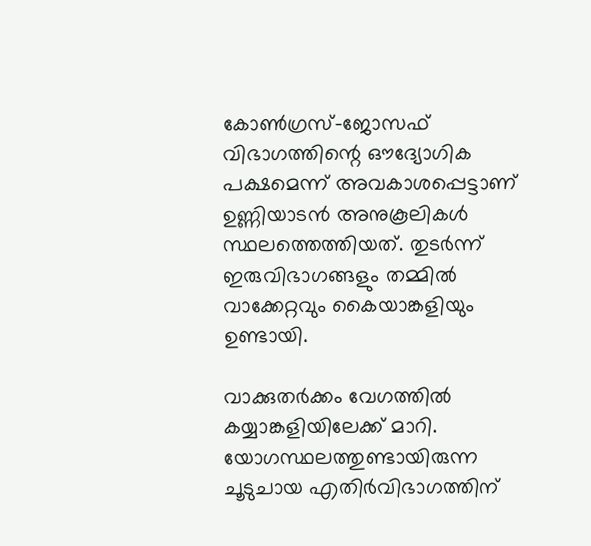കോണ്‍ഗ്രസ്-ജോസഫ് വിഭാഗത്തിന്റെ ഔദ്യോഗിക പക്ഷമെന്ന് അവകാശപ്പെട്ടാണ് ഉണ്ണിയാടന്‍ അനുകൂലികള്‍ സ്ഥലത്തെത്തിയത്. തുടര്‍ന്ന് ഇരുവിഭാഗങ്ങളും തമ്മില്‍ വാക്കേറ്റവും കൈയാങ്കളിയും ഉണ്ടായി.

വാക്കുതര്‍ക്കം വേഗത്തില്‍ കയ്യാങ്കളിയിലേക്ക് മാറി. യോഗസ്ഥലത്തുണ്ടായിരുന്ന ചൂടുചായ എതിര്‍വിഭാഗത്തിന്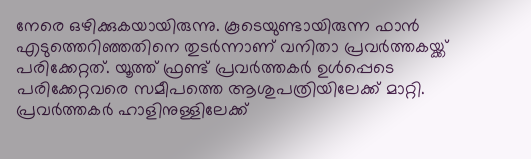നേരെ ഒഴിക്കുകയായിരുന്നു. കൂടെയുണ്ടായിരുന്ന ഫാന്‍ എടുത്തെറിഞ്ഞതിനെ തുടര്‍ന്നാണ് വനിതാ പ്രവര്‍ത്തകയ്ക്ക് പരിക്കേറ്റത്. യൂത്ത് ഫ്രണ്ട് പ്രവര്‍ത്തകര്‍ ഉള്‍പ്പെടെ പരിക്കേറ്റവരെ സമീപത്തെ ആശുപത്രിയിലേക്ക് മാറ്റി. പ്രവര്‍ത്തകര്‍ ഹാളിനുള്ളിലേക്ക്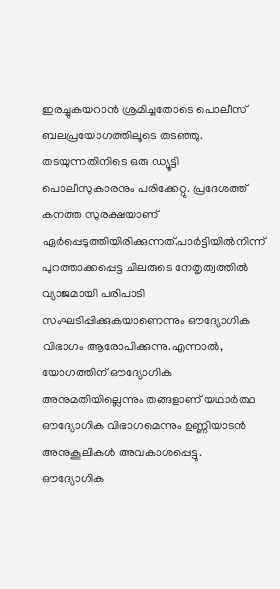ഇരച്ചുകയറാന്‍ ശ്രമിച്ചതോടെ പൊലീസ് ബലപ്രയോഗത്തിലൂടെ തടഞ്ഞു. തടയുന്നതിനിടെ ഒരു ഡ്യൂട്ടി പൊലീസുകാരനും പരിക്കേറ്റു. പ്രദേശത്ത് കനത്ത സുരക്ഷയാണ് ഏര്‍പ്പെടുത്തിയിരിക്കുന്നത്.പാര്‍ട്ടിയില്‍നിന്ന് പുറത്താക്കപ്പെട്ട ചിലരുടെ നേതൃത്വത്തില്‍ വ്യാജമായി പരിപാടി സംഘടിപ്പിക്കുകയാണെന്നും ഔദ്യോഗിക വിഭാഗം ആരോപിക്കുന്നു.എന്നാല്‍, യോഗത്തിന് ഔദ്യോഗിക അനുമതിയില്ലെന്നും തങ്ങളാണ് യഥാര്‍ത്ഥ ഔദ്യോഗിക വിഭാഗമെന്നും ഉണ്ണിയാടന്‍ അനുകൂലികള്‍ അവകാശപ്പെട്ടു. ഔദ്യോഗിക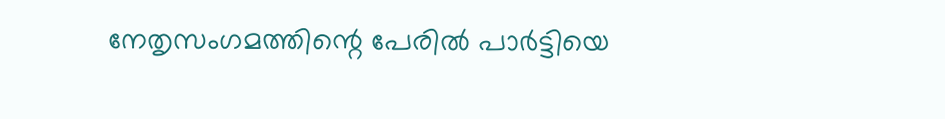നേതൃസംഗമത്തിന്റെ പേരില്‍ പാര്‍ട്ടിയെ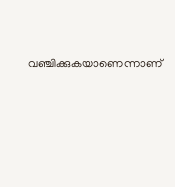വഞ്ചിക്കുകയാണെന്നാണ്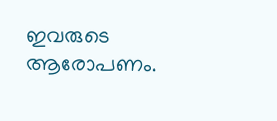ഇവരുടെ ആരോപണം.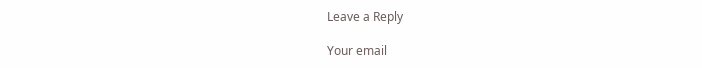Leave a Reply

Your email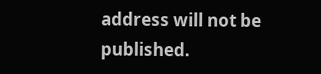address will not be published.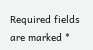Required fields are marked *